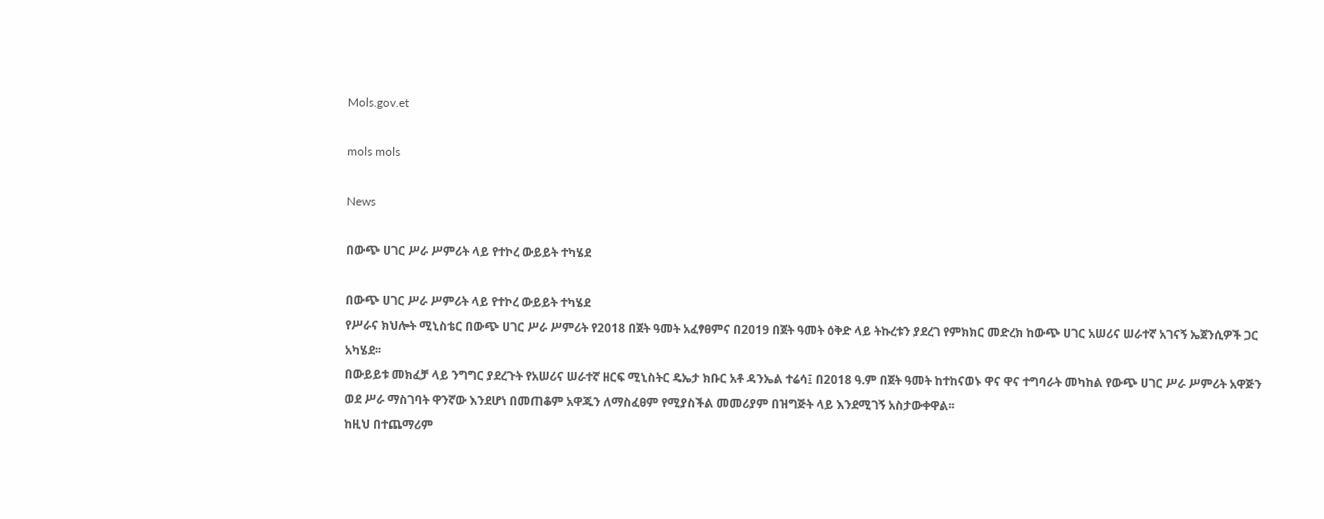Mols.gov.et

mols mols

News

በውጭ ሀገር ሥራ ሥምሪት ላይ የተኮረ ውይይት ተካሄደ

በውጭ ሀገር ሥራ ሥምሪት ላይ የተኮረ ውይይት ተካሄደ
የሥራና ክህሎት ሚኒስቴር በውጭ ሀገር ሥራ ሥምሪት የ2018 በጀት ዓመት አፈፃፀምና በ2019 በጀት ዓመት ዕቅድ ላይ ትኩረቱን ያደረገ የምክክር መድረክ ከውጭ ሀገር አሠሪና ሠራተኛ አገናኝ ኤጀንሲዎች ጋር አካሄደ፡፡
በውይይቱ መክፈቻ ላይ ንግግር ያደረጉት የአሠሪና ሠራተኛ ዘርፍ ሚኒስትር ዴኤታ ክቡር አቶ ዳንኤል ተሬሳ፤ በ2018 ዓ.ም በጀት ዓመት ከተከናወኑ ዋና ዋና ተግባራት መካከል የውጭ ሀገር ሥራ ሥምሪት አዋጅን ወደ ሥራ ማስገባት ዋንኛው እንደሆነ በመጠቆም አዋጁን ለማስፈፀም የሚያስችል መመሪያም በዝግጅት ላይ እንደሚገኝ አስታውቀዋል፡፡
ከዚህ በተጨማሪም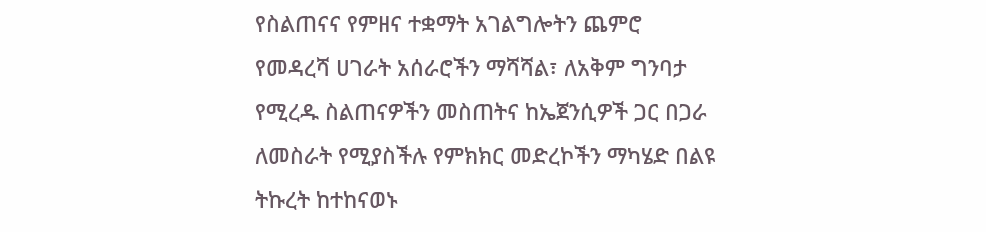የስልጠናና የምዘና ተቋማት አገልግሎትን ጨምሮ የመዳረሻ ሀገራት አሰራሮችን ማሻሻል፣ ለአቅም ግንባታ የሚረዱ ስልጠናዎችን መስጠትና ከኤጀንሲዎች ጋር በጋራ ለመስራት የሚያስችሉ የምክክር መድረኮችን ማካሄድ በልዩ ትኩረት ከተከናወኑ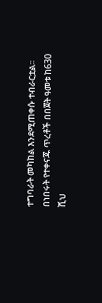ተግባራት መካከል እንደሚጠቀሱ ተብራርቷል፡፡
በነበሩት የተቀናጁ ጥረቶች በበጀት ዓመቱ ከ630 ሺህ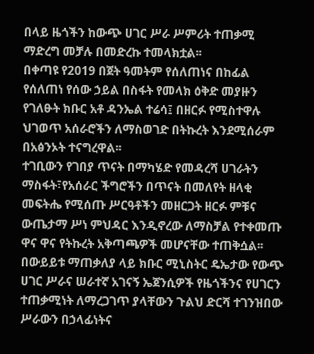በላይ ዜጎችን ከውጭ ሀገር ሥራ ሥምሪት ተጠቃሚ ማድረግ መቻሉ በመድረኩ ተመላክቷል፡፡
በቀጣዩ የ2019 በጀት ዓመትም የሰለጠነና በከፊል የሰለጠነ የሰው ኃይል በስፋት የመላክ ዕቅድ መያዙን የገለፁት ክቡር አቶ ዳንኤል ተሬሳ፤ በዘርፉ የሚስተዋሉ ህገወጥ አሰራሮችን ለማስወገድ በትኩረት እንደሚሰራም በአፅንኦት ተናግረዋል፡፡
ተገቢውን የገበያ ጥናት በማካሄድ የመዳረሻ ሀገራትን ማስፋት፣የአሰራር ችግሮችን በጥናት በመለየት ዘላቂ መፍትሔ የሚሰጡ ሥርዓቶችን መዘርጋት ዘርፉ ምቹና ውጤታማ ሥነ ምህዳር እንዲኖረው ለማስቻል የተቀመጡ ዋና ዋና የትኩረት አቅጣጫዎች መሆናቸው ተጠቅሷል፡፡
በውይይቱ ማጠቃለያ ላይ ክቡር ሚኒስትር ዴኤታው የውጭ ሀገር ሥራና ሠራተኛ አገናኝ ኤጀንሲዎች የዜጎችንና የሀገርን ተጠቃሚነት ለማረጋገጥ ያላቸውን ጉልህ ድርሻ ተገንዝበው ሥራውን በኃላፊነትና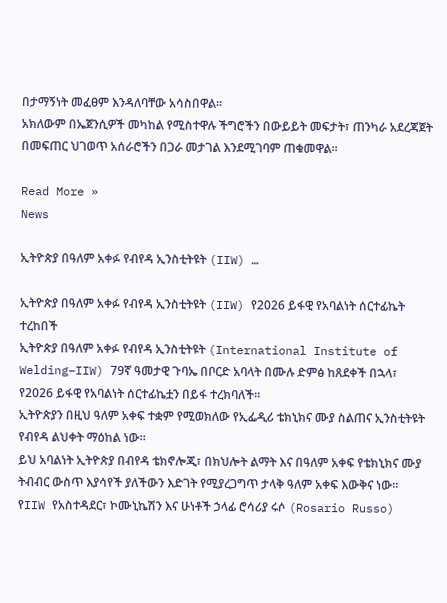በታማኝነት መፈፀም እንዳለባቸው አሳስበዋል፡፡
አክለውም በኤጀንሲዎች መካከል የሚስተዋሉ ችግሮችን በውይይት መፍታት፣ ጠንካራ አደረጃጀት በመፍጠር ህገወጥ አሰራሮችን በጋራ መታገል እንደሚገባም ጠቁመዋል፡፡

Read More »
News

ኢትዮጵያ በዓለም አቀፉ የብየዳ ኢንስቲትዩት (IIW) …

ኢትዮጵያ በዓለም አቀፉ የብየዳ ኢንስቲትዩት (IIW) የ2026 ይፋዊ የአባልነት ሰርተፊኬት ተረከበች
ኢትዮጵያ በዓለም አቀፉ የብየዳ ኢንስቲትዩት (International Institute of Welding–IIW) 79ኛ ዓመታዊ ጉባኤ በቦርድ አባላት በሙሉ ድምፅ ከጸደቀች በኋላ፣ የ2026 ይፋዊ የአባልነት ሰርተፊኬቷን በይፋ ተረክባለች።
ኢትዮጵያን በዚህ ዓለም አቀፍ ተቋም የሚወክለው የኢፌዲሪ ቴክኒክና ሙያ ስልጠና ኢንስቲትዩት የብየዳ ልህቀት ማዕከል ነው።
ይህ አባልነት ኢትዮጵያ በብየዳ ቴክኖሎጂ፣ በክህሎት ልማት እና በዓለም አቀፍ የቴክኒክና ሙያ ትብብር ውስጥ እያሳየች ያለችውን እድገት የሚያረጋግጥ ታላቅ ዓለም አቀፍ እውቅና ነው።
የIIW የአስተዳደር፣ ኮሙኒኬሽን እና ሁነቶች ኃላፊ ሮሳሪያ ሩሶ (Rosario Russo)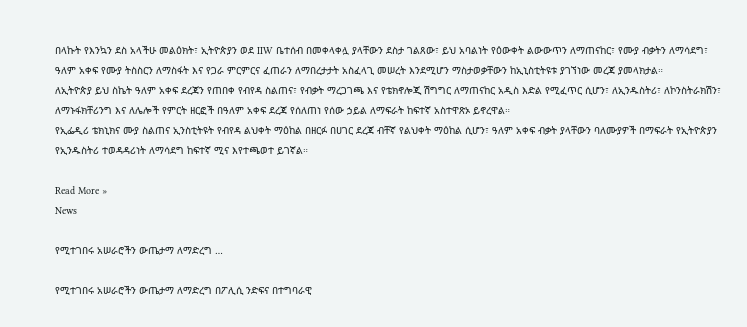በላኩት የእንኳን ደስ አላችሁ መልዕክት፣ ኢትዮጵያን ወደ IIW ቤተሰብ በመቀላቀሏ ያላቸውን ደስታ ገልጸው፣ ይህ አባልነት የዕውቀት ልውውጥን ለማጠናከር፣ የሙያ ብቃትን ለማሳደግ፣ ዓለም አቀፍ የሙያ ትስስርን ለማስፋት እና የጋራ ምርምርና ፈጠራን ለማበረታታት አስፈላጊ መሠረት እንደሚሆን ማስታወቃቸውን ከኢኒስቲትዩቱ ያገኘነው መረጃ ያመላክታል።
ለኢትዮጵያ ይህ ስኬት ዓለም አቀፍ ደረጃን የጠበቀ የብየዳ ስልጠና፣ የብቃት ማረጋገጫ እና የቴክኖሎጂ ሽግግር ለማጠናከር አዲስ እድል የሚፈጥር ሲሆን፣ ለኢንዱስትሪ፣ ለኮንስትራክሽን፣ ለማኑፋክቸሪንግ እና ለሌሎች የምርት ዘርፎች በዓለም አቀፍ ደረጃ የሰለጠነ የሰው ኃይል ለማፍራት ከፍተኛ አስተዋጽኦ ይኖረዋል።
የኢፌዲሪ ቴክኒክና ሙያ ስልጠና ኢንስቲትዩት የብየዳ ልህቀት ማዕከል በዘርፉ በሀገር ደረጃ ብቸኛ የልህቀት ማዕከል ሲሆን፣ ዓለም አቀፍ ብቃት ያላቸውን ባለሙያዎች በማፍራት የኢትዮጵያን የኢንዱስትሪ ተወዳዳሪነት ለማሳደግ ከፍተኛ ሚና እየተጫወተ ይገኛል።

Read More »
News

የሚተገበሩ አሠራሮችን ውጤታማ ለማድረግ …

የሚተገበሩ አሠራሮችን ውጤታማ ለማድረግ በፖሊሲ ንድፍና በተግባራዊ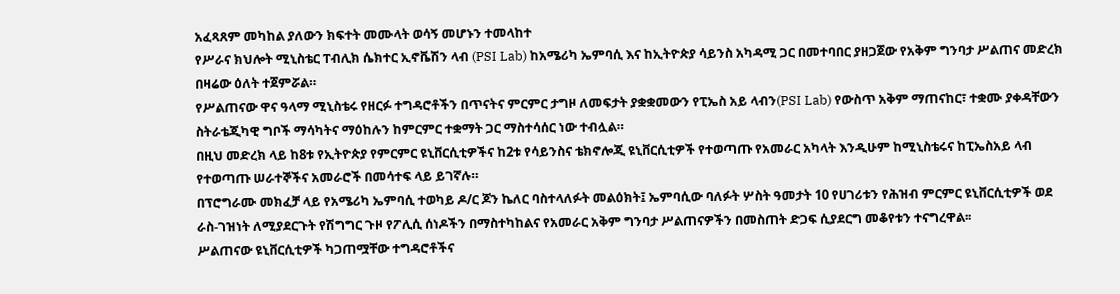አፈጻጸም መካከል ያለውን ክፍተት መሙላት ወሳኝ መሆኑን ተመላከተ
የሥራና ክህሎት ሚኒስቴር ፐብሊክ ሴክተር ኢኖቬሽን ላብ (PSI Lab) ከአሜሪካ ኤምባሲ እና ከኢትዮጵያ ሳይንስ አካዳሚ ጋር በመተባበር ያዘጋጀው የአቅም ግንባታ ሥልጠና መድረክ በዛሬው ዕለት ተጀምሯል።
የሥልጠናው ዋና ዓላማ ሚኒስቴሩ የዘርፉ ተግዳሮቶችን በጥናትና ምርምር ታግዞ ለመፍታት ያቋቋመውን የፒኤስ አይ ላብን(PSI Lab) የውስጥ አቅም ማጠናከር፣ ተቋሙ ያቀዳቸውን ስትራቴጂካዊ ግቦች ማሳካትና ማዕከሉን ከምርምር ተቋማት ጋር ማስተሳሰር ነው ተብሏል።
በዚህ መድረክ ላይ ከ8ቱ የኢትዮጵያ የምርምር ዩኒቨርሲቲዎችና ከ2ቱ የሳይንስና ቴክኖሎጂ ዩኒቨርሲቲዎች የተወጣጡ የአመራር አካላት እንዲሁም ከሚኒስቴሩና ከፒኤስአይ ላብ የተወጣጡ ሠራተኞችና አመራሮች በመሳተፍ ላይ ይገኛሉ።
በፕሮግራሙ መክፈቻ ላይ የአሜሪካ ኤምባሲ ተወካይ ዶ/ር ጆን ኬለር ባስተላለፉት መልዕክት፤ ኤምባሲው ባለፉት ሦስት ዓመታት 10 የሀገሪቱን የሕዝብ ምርምር ዩኒቨርሲቲዎች ወደ ራስ-ገዝነት ለሚያደርጉት የሽግግር ጉዞ የፖሊሲ ሰነዶችን በማስተካከልና የአመራር አቅም ግንባታ ሥልጠናዎችን በመስጠት ድጋፍ ሲያደርግ መቆየቱን ተናግረዋል፡፡
ሥልጠናው ዩኒቨርሲቲዎች ካጋጠሟቸው ተግዳሮቶችና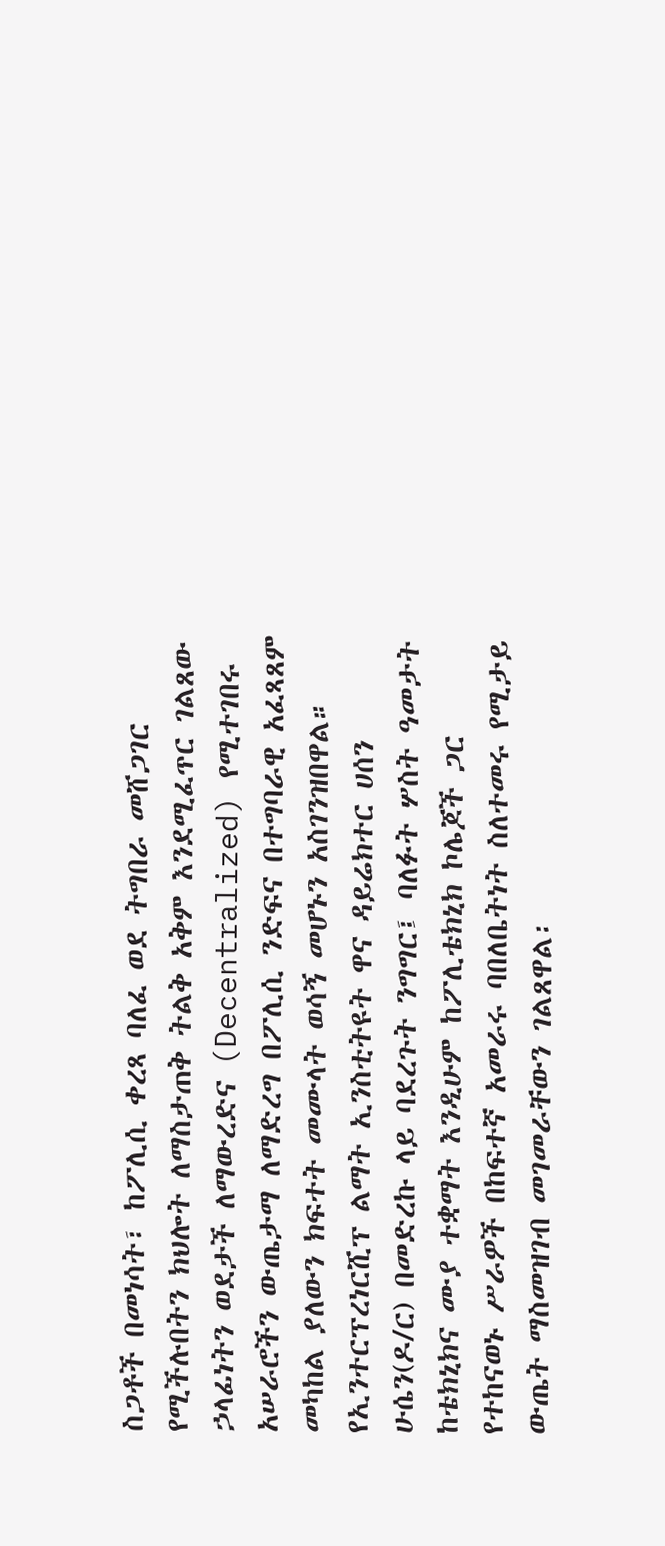ስጋቶች በመነሳት፣ ከፖሊሲ ቀረጻ ባለፈ ወደ ትግበራ መሸጋገር የሚችሉበትን ክህሎት ለማስታጠቅ ትልቅ አቅም እንደሚፈጥር ገልጸው ኃላፊነትን ወደታች ለማውረድና (Decentralized) የሚተገበሩ አሠራሮችን ውጤታማ ለማድረግ በፖሊሲ ንድፍና በተግባራዊ አፈጻጸም መካከል ያለውን ክፍተት መሙላት ወሳኝ መሆኑን አስገንዝበዋል።
የኢንተርፕረነርሺፕ ልማት ኢንስቲትዩት ዋና ዳይሬክተር ሀሰን ሁሴን(ዶ/ር) በመድረኩ ላይ ባደረጉት ንግግር፤ ባለፉት ሦስት ዓመታት ከቴክኒክና ሙያ ተቋማት እንዲሁም ከፖሊቴክኒክ ኮሌጆች ጋር የተከናወኑ ሥራዎች በከፍተኛ አመራሩ ባበለቤትነት ስለተመሩ የሚታይ ውጤት ማስመዝገብ መገመራቸውን ገልጸዋል፡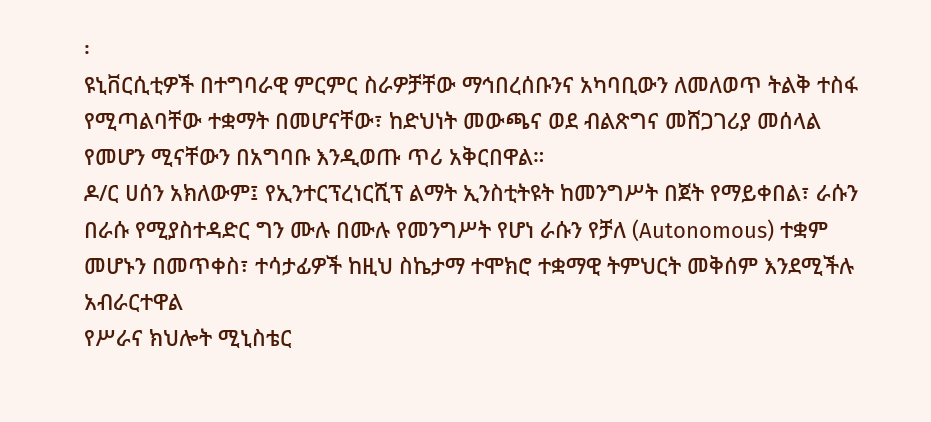፡
ዩኒቨርሲቲዎች በተግባራዊ ምርምር ስራዎቻቸው ማኅበረሰቡንና አካባቢውን ለመለወጥ ትልቅ ተስፋ የሚጣልባቸው ተቋማት በመሆናቸው፣ ከድህነት መውጫና ወደ ብልጽግና መሸጋገሪያ መሰላል የመሆን ሚናቸውን በአግባቡ እንዲወጡ ጥሪ አቅርበዋል።
ዶ/ር ሀሰን አክለውም፤ የኢንተርፕረነርሺፕ ልማት ኢንስቲትዩት ከመንግሥት በጀት የማይቀበል፣ ራሱን በራሱ የሚያስተዳድር ግን ሙሉ በሙሉ የመንግሥት የሆነ ራሱን የቻለ (Autonomous) ተቋም መሆኑን በመጥቀስ፣ ተሳታፊዎች ከዚህ ስኬታማ ተሞክሮ ተቋማዊ ትምህርት መቅሰም እንደሚችሉ አብራርተዋል
የሥራና ክህሎት ሚኒስቴር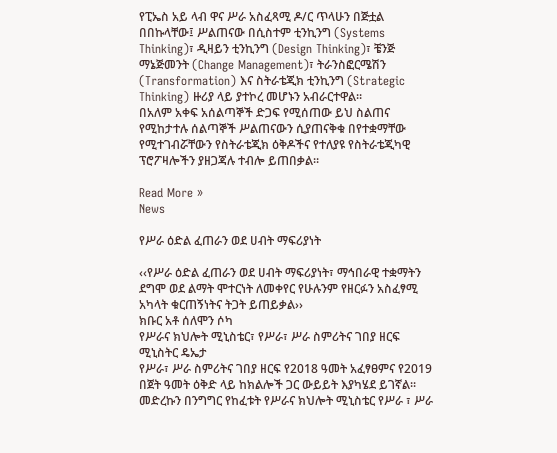የፒኤስ አይ ላብ ዋና ሥራ አስፈጻሚ ዶ/ር ጥላሁን በጅቷል በበኩላቸው፤ ሥልጠናው በሲስተም ቲንኪንግ (Systems Thinking)፣ ዲዛይን ቲንኪንግ (Design Thinking)፣ ቼንጅ ማኔጅመንት (Change Management)፣ ትራንስፎርሜሽን (Transformation) እና ስትራቴጂክ ቲንኪንግ (Strategic Thinking) ዙሪያ ላይ ያተኮረ መሆኑን አብራርተዋል።
በአለም አቀፍ አሰልጣኞች ድጋፍ የሚሰጠው ይህ ስልጠና የሚከታተሉ ሰልጣኞች ሥልጠናውን ሲያጠናቅቁ በየተቋማቸው የሚተገብሯቸውን የስትራቴጂክ ዕቅዶችና የተለያዩ የስትራቴጂካዊ ፕሮፖዛሎችን ያዘጋጃሉ ተብሎ ይጠበቃል።

Read More »
News

የሥራ ዕድል ፈጠራን ወደ ሀብት ማፍሪያነት

‹‹የሥራ ዕድል ፈጠራን ወደ ሀብት ማፍሪያነት፣ ማኅበራዊ ተቋማትን ደግሞ ወደ ልማት ሞተርነት ለመቀየር የሁሉንም የዘርፉን አስፈፃሚ አካላት ቁርጠኝነትና ትጋት ይጠይቃል››
ክቡር አቶ ሰለሞን ሶካ
የሥራና ክህሎት ሚኒስቴር፣ የሥራ፣ ሥራ ስምሪትና ገበያ ዘርፍ ሚኒስትር ዴኤታ
የሥራ፣ ሥራ ስምሪትና ገበያ ዘርፍ የ2018 ዓመት አፈፃፀምና የ2019 በጀት ዓመት ዕቅድ ላይ ከክልሎች ጋር ውይይት እያካሄደ ይገኛል፡፡
መድረኩን በንግግር የከፈቱት የሥራና ክህሎት ሚኒስቴር የሥራ ፣ ሥራ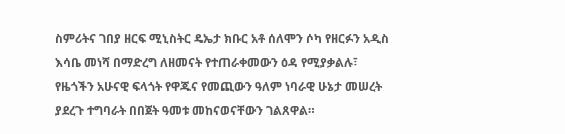ስምሪትና ገበያ ዘርፍ ሚኒስትር ዴኤታ ክቡር አቶ ሰለሞን ሶካ የዘርፉን አዲስ እሳቤ መነሻ በማድረግ ለዘመናት የተጠራቀመውን ዕዳ የሚያቃልሉ፣ የዜጎችን አሁናዊ ፍላጎት የዋጁና የመጪውን ዓለም ነባራዊ ሁኔታ መሠረት ያደረጉ ተግባራት በበጀት ዓመቱ መከናወናቸውን ገልጸዋል።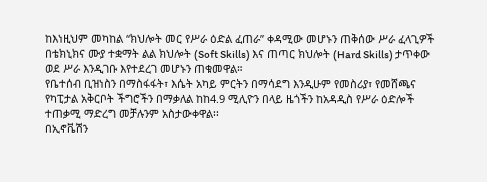ከእነዚህም መካከል “ክህሎት መር የሥራ ዕድል ፈጠራ” ቀዳሚው መሆኑን ጠቅሰው ሥራ ፈላጊዎች በቴክኒክና ሙያ ተቋማት ልል ክህሎት (Soft Skills) እና ጠጣር ክህሎት (Hard Skills) ታጥቀው ወደ ሥራ እንዲገቡ እየተደረገ መሆኑን ጠቁመዋል።
የቤተሰብ ቢዝነስን በማስፋፋት፣ እሴት አካይ ምርትን በማሳደግ እንዲሁም የመስሪያ፣ የመሸጫና የካፒታል አቅርቦት ችግሮችን በማቃለል ከከ4.9 ሚሊዮን በላይ ዜጎችን ከአዳዲስ የሥራ ዕድሎች ተጠቃሚ ማድረግ መቻሉንም አስታውቀዋል፡፡
በኢኖቬሽን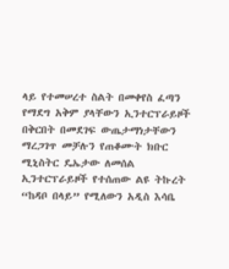ላይ የተመሠረተ ስልት በመቀየስ ፈጣን የማደግ አቅም ያላቸውን ኢንተርፕራይዞች በቅርበት በመደገፍ ውጤታማነታቸውን ማረጋገጥ መቻሉን የጠቆሙት ክቡር ሚኒስትር ዴኤታው ለመሰል ኢንተርፕራይዞች የተሰጠው ልዩ ትኩረት “ከዳቦ በላይ” የሚለውን አዲስ እሳቤ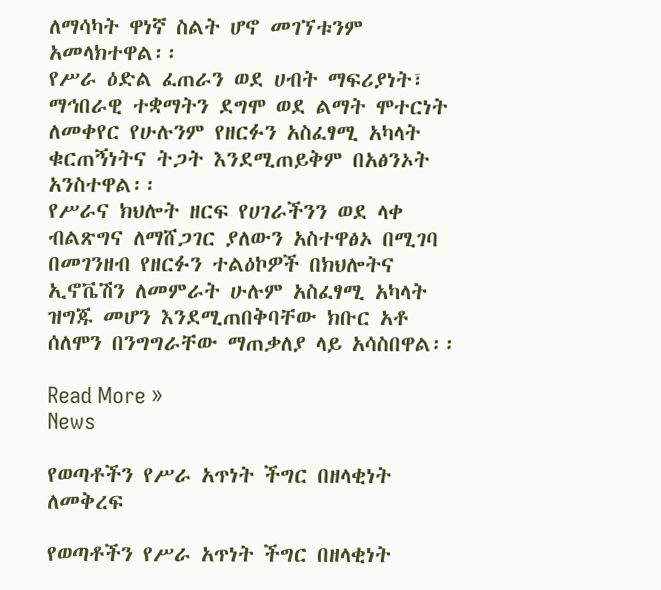ለማሳካት ዋነኛ ስልት ሆኖ መገኘቱንም አመላክተዋል፡፡
የሥራ ዕድል ፈጠራን ወደ ሀብት ማፍሪያነት፣ ማኅበራዊ ተቋማትን ደግሞ ወደ ልማት ሞተርነት ለመቀየር የሁሉንም የዘርፉን አስፈፃሚ አካላት ቁርጠኝነትና ትጋት እንደሚጠይቅም በአፅንኦት አንስተዋል፡፡
የሥራና ክህሎት ዘርፍ የሀገራችንን ወደ ላቀ ብልጽግና ለማሸጋገር ያለውን አስተዋፅኦ በሚገባ በመገንዘብ የዘርፉን ተልዕኮዎች በክህሎትና ኢኖቬሽን ለመምራት ሁሉም አስፈፃሚ አካላት ዝግጁ መሆን እንደሚጠበቅባቸው ክቡር አቶ ሰለሞን በንግግራቸው ማጠቃለያ ላይ አሳስበዋል፡፡

Read More »
News

የወጣቶችን የሥራ አጥነት ችግር በዘላቂነት ለመቅረፍ

የወጣቶችን የሥራ አጥነት ችግር በዘላቂነት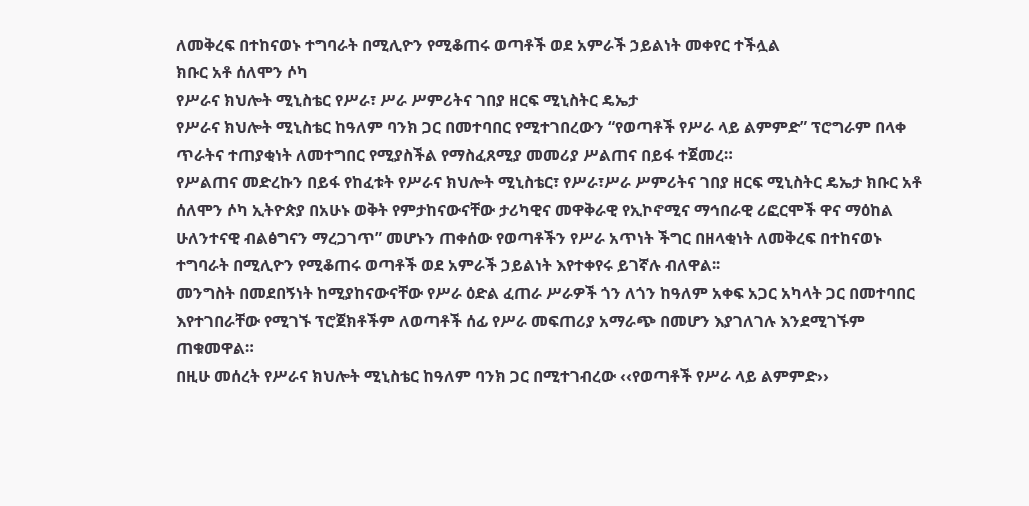ለመቅረፍ በተከናወኑ ተግባራት በሚሊዮን የሚቆጠሩ ወጣቶች ወደ አምራች ኃይልነት መቀየር ተችሏል
ክቡር አቶ ሰለሞን ሶካ
የሥራና ክህሎት ሚኒስቴር የሥራ፣ ሥራ ሥምሪትና ገበያ ዘርፍ ሚኒስትር ዴኤታ
የሥራና ክህሎት ሚኒስቴር ከዓለም ባንክ ጋር በመተባበር የሚተገበረውን “የወጣቶች የሥራ ላይ ልምምድ” ፕሮግራም በላቀ ጥራትና ተጠያቂነት ለመተግበር የሚያስችል የማስፈጸሚያ መመሪያ ሥልጠና በይፋ ተጀመረ።
የሥልጠና መድረኩን በይፋ የከፈቱት የሥራና ክህሎት ሚኒስቴር፣ የሥራ፣ሥራ ሥምሪትና ገበያ ዘርፍ ሚኒስትር ዴኤታ ክቡር አቶ ሰለሞን ሶካ ኢትዮጵያ በአሁኑ ወቅት የምታከናውናቸው ታሪካዊና መዋቅራዊ የኢኮኖሚና ማኅበራዊ ሪፎርሞች ዋና ማዕከል ሁለንተናዊ ብልፅግናን ማረጋገጥ” መሆኑን ጠቀሰው የወጣቶችን የሥራ አጥነት ችግር በዘላቂነት ለመቅረፍ በተከናወኑ ተግባራት በሚሊዮን የሚቆጠሩ ወጣቶች ወደ አምራች ኃይልነት እየተቀየሩ ይገኛሉ ብለዋል፡፡
መንግስት በመደበኝነት ከሚያከናውናቸው የሥራ ዕድል ፈጠራ ሥራዎች ጎን ለጎን ከዓለም አቀፍ አጋር አካላት ጋር በመተባበር እየተገበራቸው የሚገኙ ፕሮጀክቶችም ለወጣቶች ሰፊ የሥራ መፍጠሪያ አማራጭ በመሆን እያገለገሉ እንደሚገኙም ጠቁመዋል።
በዚሁ መሰረት የሥራና ክህሎት ሚኒስቴር ከዓለም ባንክ ጋር በሚተገብረው ‹‹የወጣቶች የሥራ ላይ ልምምድ››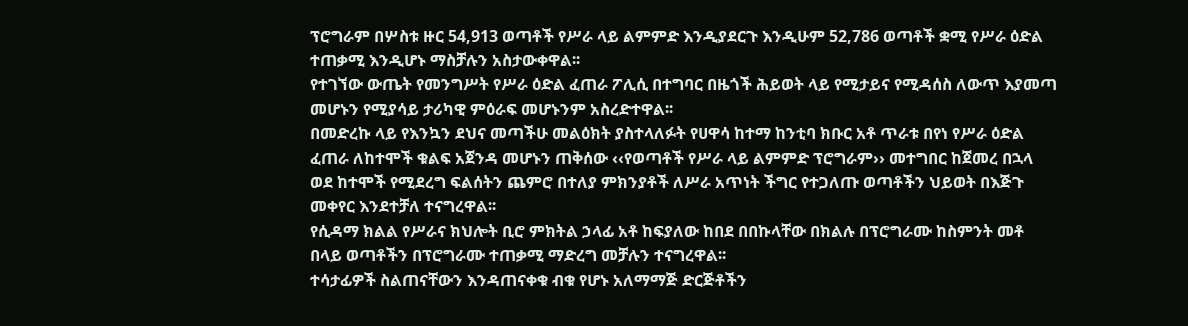ፕሮግራም በሦስቱ ዙር 54,913 ወጣቶች የሥራ ላይ ልምምድ እንዲያደርጉ እንዲሁም 52,786 ወጣቶች ቋሚ የሥራ ዕድል ተጠቃሚ እንዲሆኑ ማስቻሉን አስታውቀዋል፡፡
የተገኘው ውጤት የመንግሥት የሥራ ዕድል ፈጠራ ፖሊሲ በተግባር በዜጎች ሕይወት ላይ የሚታይና የሚዳሰስ ለውጥ እያመጣ መሆኑን የሚያሳይ ታሪካዊ ምዕራፍ መሆኑንም አስረድተዋል፡፡
በመድረኩ ላይ የእንኳን ደህና መጣችሁ መልዕክት ያስተላለፉት የሀዋሳ ከተማ ከንቲባ ክቡር አቶ ጥራቱ በየነ የሥራ ዕድል ፈጠራ ለከተሞች ቁልፍ አጀንዳ መሆኑን ጠቅሰው ‹‹የወጣቶች የሥራ ላይ ልምምድ ፕሮግራም›› መተግበር ከጀመረ በኋላ ወደ ከተሞች የሚደረግ ፍልሰትን ጨምሮ በተለያ ምክንያቶች ለሥራ አጥነት ችግር የተጋለጡ ወጣቶችን ህይወት በእጅጉ መቀየር እንደተቻለ ተናግረዋል፡፡
የሲዳማ ክልል የሥራና ክህሎት ቢሮ ምክትል ኃላፊ አቶ ከፍያለው ከበደ በበኩላቸው በክልሉ በፕሮግራሙ ከስምንት መቶ በላይ ወጣቶችን በፕሮግራሙ ተጠቃሚ ማድረግ መቻሉን ተናግረዋል፡፡
ተሳታፊዎች ስልጠናቸውን እንዳጠናቀቁ ብቁ የሆኑ አለማማጅ ድርጅቶችን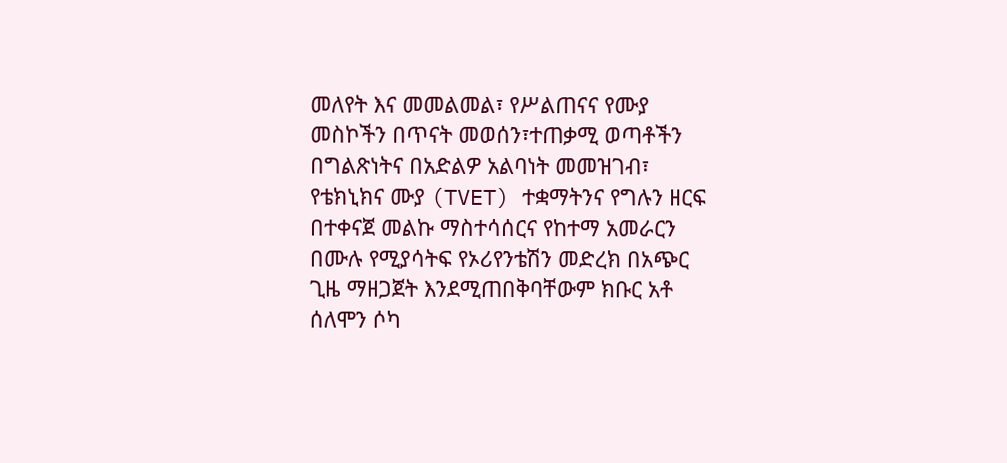መለየት እና መመልመል፣ የሥልጠናና የሙያ መስኮችን በጥናት መወሰን፣ተጠቃሚ ወጣቶችን በግልጽነትና በአድልዎ አልባነት መመዝገብ፣ የቴክኒክና ሙያ (TVET) ተቋማትንና የግሉን ዘርፍ በተቀናጀ መልኩ ማስተሳሰርና የከተማ አመራርን በሙሉ የሚያሳትፍ የኦሪየንቴሽን መድረክ በአጭር ጊዜ ማዘጋጀት እንደሚጠበቅባቸውም ክቡር አቶ ሰለሞን ሶካ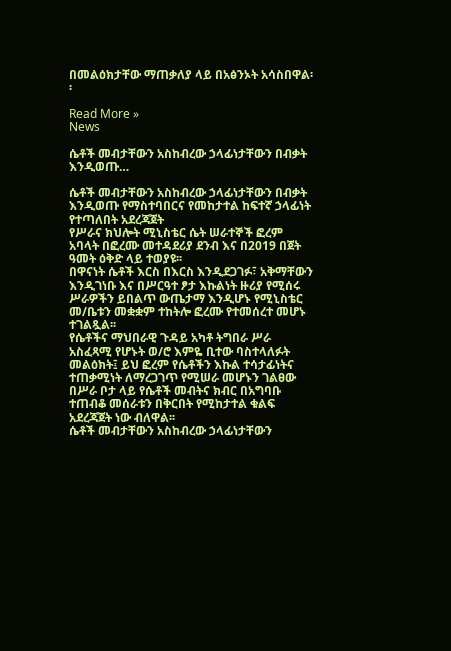በመልዕክታቸው ማጠቃለያ ላይ በአፅንኦት አሳስበዋል፡፡

Read More »
News

ሴቶች መብታቸውን አስከብረው ኃላፊነታቸውን በብቃት እንዲወጡ…

ሴቶች መብታቸውን አስከብረው ኃላፊነታቸውን በብቃት እንዲወጡ የማስተባበርና የመከታተል ከፍተኛ ኃላፊነት የተጣለበት አደረጃጀት
የሥራና ክህሎት ሚኒስቴር ሴት ሠራተኞች ፎረም አባላት በፎረሙ መተዳደሪያ ደንብ እና በ2019 በጀት ዓመት ዕቅድ ላይ ተወያዩ፡፡
በዋናነት ሴቶች እርስ በእርስ እንዲደጋገፉ፣ አቅማቸውን እንዲገነቡ እና በሥርዓተ ፆታ እኩልነት ዙሪያ የሚሰሩ ሥራዎችን ይበልጥ ውጤታማ እንዲሆኑ የሚኒስቴር መ/ቤቱን መቋቋም ተከትሎ ፎረሙ የተመሰረተ መሆኑ ተገልጿል፡፡
የሴቶችና ማህበራዊ ጉዳይ አካቶ ትግበራ ሥራ አስፈጻሚ የሆኑት ወ/ሮ እምዬ ቢተው ባስተላለፉት መልዕክት፤ ይህ ፎረም የሴቶችን እኩል ተሳታፊነትና ተጠቃሚነት ለማረጋገጥ የሚሠራ መሆኑን ገልፀው በሥራ ቦታ ላይ የሴቶች መብትና ክብር በአግባቡ ተጠብቆ መሰራቱን በቅርበት የሚከታተል ቁልፍ አደረጃጀት ነው ብለዋል፡፡
ሴቶች መብታቸውን አስከብረው ኃላፊነታቸውን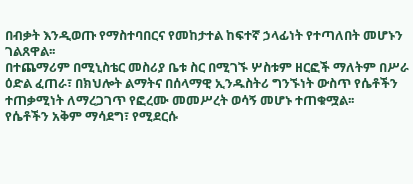በብቃት እንዲወጡ የማስተባበርና የመከታተል ከፍተኛ ኃላፊነት የተጣለበት መሆኑን ገልጸዋል፡፡
በተጨማሪም በሚኒስቴር መስሪያ ቤቱ ስር በሚገኙ ሦስቱም ዘርፎች ማለትም በሥራ ዕድል ፈጠራ፣ በክህሎት ልማትና በሰላማዊ ኢንዱስትሪ ግንኙነት ውስጥ የሴቶችን ተጠቃሚነት ለማረጋገጥ የፎረሙ መመሥረት ወሳኝ መሆኑ ተጠቁሟል፡፡
የሴቶችን አቅም ማሳደግ፣ የሚደርሱ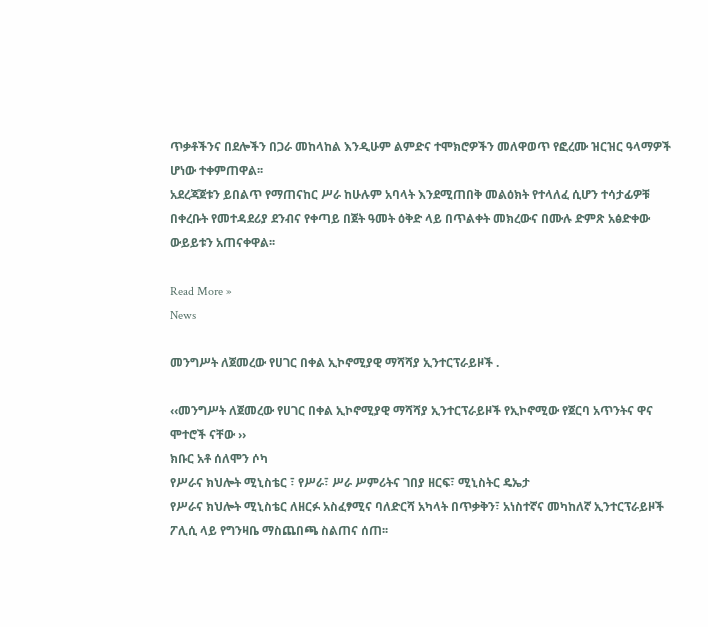ጥቃቶችንና በደሎችን በጋራ መከላከል እንዲሁም ልምድና ተሞክሮዎችን መለዋወጥ የፎረሙ ዝርዝር ዓላማዎች ሆነው ተቀምጠዋል፡፡
አደረጃጀቱን ይበልጥ የማጠናከር ሥራ ከሁሉም አባላት እንደሚጠበቅ መልዕክት የተላለፈ ሲሆን ተሳታፊዎቹ በቀረቡት የመተዳደሪያ ደንብና የቀጣይ በጀት ዓመት ዕቅድ ላይ በጥልቀት መክረውና በሙሉ ድምጽ አፅድቀው ውይይቱን አጠናቀዋል፡፡

Read More »
News

መንግሥት ለጀመረው የሀገር በቀል ኢኮኖሚያዊ ማሻሻያ ኢንተርፕራይዞች .

‹‹መንግሥት ለጀመረው የሀገር በቀል ኢኮኖሚያዊ ማሻሻያ ኢንተርፕራይዞች የኢኮኖሚው የጀርባ አጥንትና ዋና ሞተሮች ናቸው ››
ክቡር አቶ ሰለሞን ሶካ
የሥራና ክህሎት ሚኒስቴር ፣ የሥራ፣ ሥራ ሥምሪትና ገበያ ዘርፍ፣ ሚኒስትር ዴኤታ
የሥራና ክህሎት ሚኒስቴር ለዘርፉ አስፈፃሚና ባለድርሻ አካላት በጥቃቅን፣ አነስተኛና መካከለኛ ኢንተርፕራይዞች ፖሊሲ ላይ የግንዛቤ ማስጨበጫ ስልጠና ሰጠ፡፡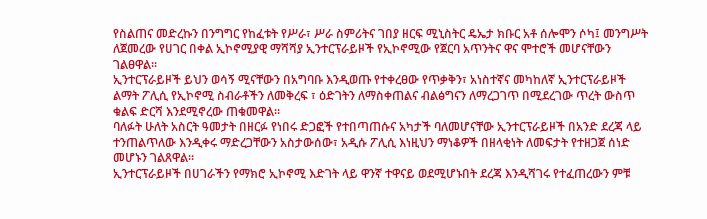የስልጠና መድረኩን በንግግር የከፈቱት የሥራ፣ ሥራ ስምሪትና ገበያ ዘርፍ ሚኒስትር ዴኤታ ክቡር አቶ ሰሎሞን ሶካ፤ መንግሥት ለጀመረው የሀገር በቀል ኢኮኖሚያዊ ማሻሻያ ኢንተርፕራይዞች የኢኮኖሚው የጀርባ አጥንትና ዋና ሞተሮች መሆናቸውን ገልፀዋል፡፡
ኢንተርፕራይዞች ይህን ወሳኝ ሚናቸውን በአግባቡ እንዲወጡ የተቀረፀው የጥቃቅን፣ አነስተኛና መካከለኛ ኢንተርፕራይዞች ልማት ፖሊሲ የኢኮኖሚ ስብራቶችን ለመቅረፍ ፣ ዕድገትን ለማስቀጠልና ብልፅግናን ለማረጋገጥ በሚደረገው ጥረት ውስጥ ቁልፍ ድርሻ እንደሚኖረው ጠቁመዋል፡፡
ባለፉት ሁለት አስርት ዓመታት በዘርፉ የነበሩ ድጋፎች የተበጣጠሱና አካታች ባለመሆናቸው ኢንተርፕራይዞች በአንድ ደረጃ ላይ ተንጠልጥለው እንዲቀሩ ማድረጋቸውን አስታውሰው፣ አዲሱ ፖሊሲ እነዚህን ማነቆዎች በዘላቂነት ለመፍታት የተዘጋጀ ሰነድ መሆኑን ገልጸዋል።
ኢንተርፕራይዞች በሀገራችን የማክሮ ኢኮኖሚ እድገት ላይ ዋንኛ ተዋናይ ወደሚሆኑበት ደረጃ እንዲሻገሩ የተፈጠረውን ምቹ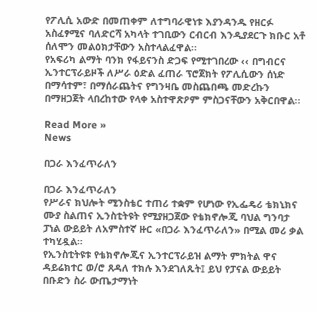የፖሊሲ አውድ በመጠቀም ለተግባራዊነቱ እያንዳንዱ የዘርፉ አስፈፃሚና ባለድርሻ አካላት ተገቢውን ርብርብ እንዲያደርጉ ክቡር አቶ ሰለሞን መልዕክታቸውን አስተላልፈዋል፡፡
የአፍሪካ ልማት ባንክ የፋይናንስ ድጋፍ የሚተገበረው ‹‹ በግብርና ኢንተርፕራይዞች ለሥራ ዕድል ፈጠራ ፕሮጀክት የፖሊሲውን ሰነድ በማሳተም፣ በማሰራጨትና የግንዛቤ መስጨበጫ መድረኩን በማዘጋጀት ላበረከተው የላቀ አስተዋጽዖም ምስጋናቸውን አቅርበዋል፡፡

Read More »
News

በጋራ እንፈጥራለን

በጋራ እንፈጥራለን
የሥራና ክህሎት ሚንስቴር ተጠሪ ተቋም የሆነው የኢፌዴሪ ቴክኒክና ሙያ ስልጠና ኢንስቲትዩት የሚያዘጋጀው የቴክኖሎጂ ባህል ግንባታ ፓነል ውይይት ለአምስተኛ ዙር «በጋራ እንፈጥራለን» በሚል መሪ ቃል ተካሂዷል።
የኢንስቲትዩቱ የቴክኖሎጂና ኢንተርፕራይዝ ልማት ምክትል ዋና ዳይሬክተር ወ/ሮ ጸዳለ ተክሉ እንደገለጹት፤ ይህ የፓናል ውይይት በቡድን ስራ ውጤታማነት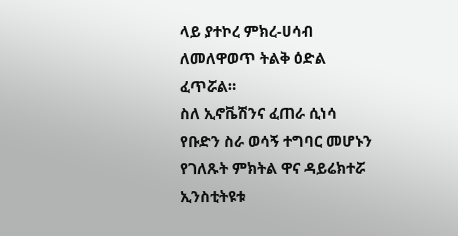ላይ ያተኮረ ምክረ-ሀሳብ ለመለዋወጥ ትልቅ ዕድል ፈጥሯል።
ስለ ኢኖቬሽንና ፈጠራ ሲነሳ የቡድን ስራ ወሳኝ ተግባር መሆኑን የገለጹት ምክትል ዋና ዳይሬክተሯ ኢንስቲትዩቱ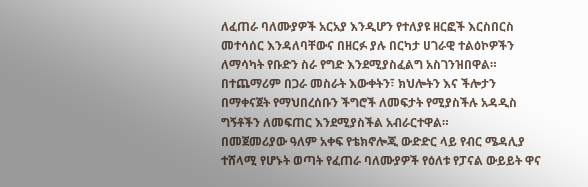ለፈጠራ ባለሙያዎች አርአያ እንዲሆን የተለያዩ ዘርፎች እርስበርስ መተሳሰር እንዳለባቸውና በዘርፉ ያሉ በርካታ ሀገራዊ ተልዕኮዎችን ለማሳካት የቡድን ስራ የግድ እንደሚያስፈልግ አስገንዝበዋል።
በተጨማሪም በጋራ መስራት እውቀትን፣ ክህሎትን እና ችሎታን በማቀናጀት የማህበረሰቡን ችግሮች ለመፍታት የሚያስችሉ አዳዲስ ግኝቶችን ለመፍጠር እንደሚያስችል አብራርተዋል።
በመጀመሪያው ዓለም አቀፍ የቴክኖሎጂ ውድድር ላይ የብር ሜዳሊያ ተሸላሚ የሆኑት ወጣት የፈጠራ ባለሙያዎች የዕለቱ የፓናል ውይይት ዋና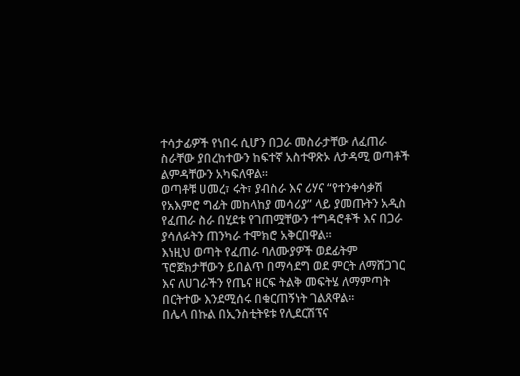ተሳታፊዎች የነበሩ ሲሆን በጋራ መስራታቸው ለፈጠራ ስራቸው ያበረከተውን ከፍተኛ አስተዋጽኦ ለታዳሚ ወጣቶች ልምዳቸውን አካፍለዋል።
ወጣቶቹ ሀመረ፣ ሩት፣ ያብስራ እና ሪሃና “የተንቀሳቃሽ የአእምሮ ግፊት መከላከያ መሳሪያ” ላይ ያመጡትን አዲስ የፈጠራ ስራ በሂደቱ የገጠሟቸውን ተግዳሮቶች እና በጋራ ያሳለፉትን ጠንካራ ተሞክሮ አቅርበዋል።
እነዚህ ወጣት የፈጠራ ባለሙያዎች ወደፊትም ፕሮጀክታቸውን ይበልጥ በማሳደግ ወደ ምርት ለማሸጋገር እና ለሀገራችን የጤና ዘርፍ ትልቅ መፍትሄ ለማምጣት በርትተው እንደሚሰሩ በቁርጠኝነት ገልጸዋል።
በሌላ በኩል በኢንስቲትዩቱ የሊደርሽፕና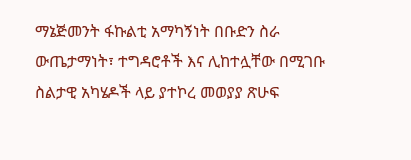ማኔጅመንት ፋኩልቲ አማካኝነት በቡድን ስራ ውጤታማነት፣ ተግዳሮቶች እና ሊከተሏቸው በሚገቡ ስልታዊ አካሄዶች ላይ ያተኮረ መወያያ ጽሁፍ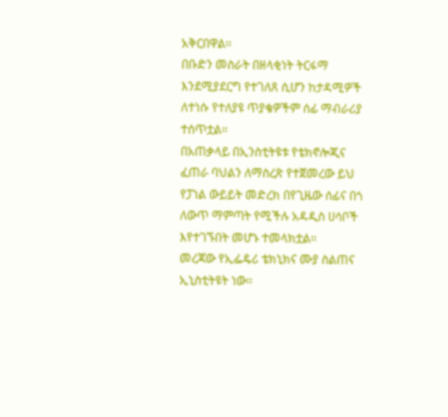አቅርበዋል።
በቡድን መስራት በዘላቂነት ትርፋማ እንደሚያደርግ የተገለጸ ሲሆን ከታዳሚዎች ለተነሱ የተለያዩ ጥያቄዎችም ሰፊ ማብራሪያ ተሰጥቷል።
በአጠቃላይ በኢንስቲትዩቱ የቴክኖሎጂና ፈጠራ ባህልን ለማስረጽ የተጀመረው ይህ የፓነል ውይይት መድረክ በየጊዜው ሰፊና በጎ ለውጥ ማምጣት የሚችሉ አዳዲስ ሀሳቦች እየተገኙበት መሆኑ ተመላክቷል።
መረጃው የኢፌዴሪ ቴክኒክና ሙያ ስልጠና ኢኒስቲትዩት ነው፡፡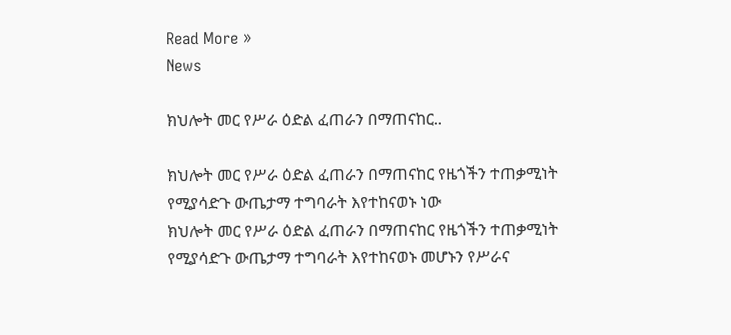Read More »
News

ክህሎት መር የሥራ ዕድል ፈጠራን በማጠናከር..

ክህሎት መር የሥራ ዕድል ፈጠራን በማጠናከር የዜጎችን ተጠቃሚነት የሚያሳድጉ ውጤታማ ተግባራት እየተከናወኑ ነው
ክህሎት መር የሥራ ዕድል ፈጠራን በማጠናከር የዜጎችን ተጠቃሚነት የሚያሳድጉ ውጤታማ ተግባራት እየተከናወኑ መሆኑን የሥራና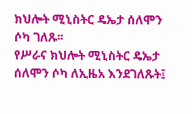ክህሎት ሚኒስትር ዴኤታ ሰለሞን ሶካ ገለጹ፡፡
የሥራና ክህሎት ሚኒስትር ዴኤታ ሰለሞን ሶካ ለኢዜአ እንደገለጹት፤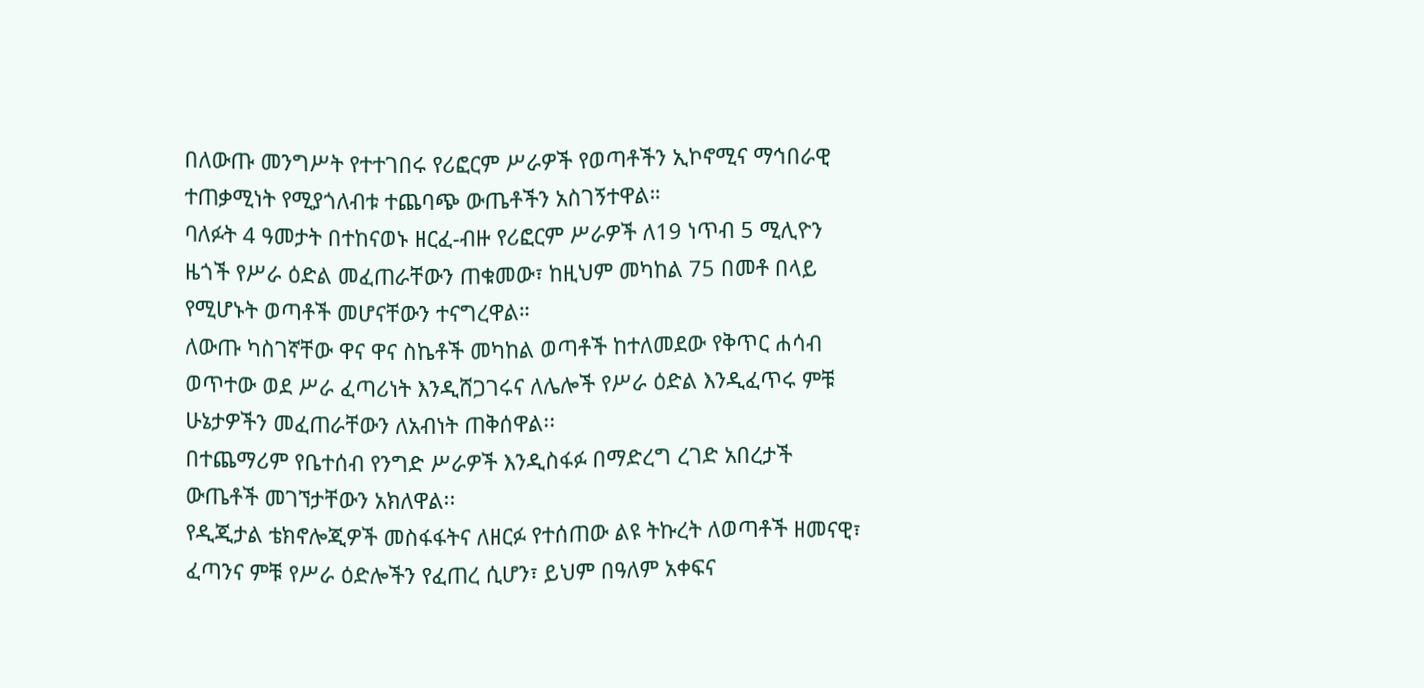በለውጡ መንግሥት የተተገበሩ የሪፎርም ሥራዎች የወጣቶችን ኢኮኖሚና ማኅበራዊ ተጠቃሚነት የሚያጎለብቱ ተጨባጭ ውጤቶችን አስገኝተዋል።
ባለፉት 4 ዓመታት በተከናወኑ ዘርፈ-ብዙ የሪፎርም ሥራዎች ለ19 ነጥብ 5 ሚሊዮን ዜጎች የሥራ ዕድል መፈጠራቸውን ጠቁመው፣ ከዚህም መካከል 75 በመቶ በላይ የሚሆኑት ወጣቶች መሆናቸውን ተናግረዋል።
ለውጡ ካስገኛቸው ዋና ዋና ስኬቶች መካከል ወጣቶች ከተለመደው የቅጥር ሐሳብ ወጥተው ወደ ሥራ ፈጣሪነት እንዲሸጋገሩና ለሌሎች የሥራ ዕድል እንዲፈጥሩ ምቹ ሁኔታዎችን መፈጠራቸውን ለአብነት ጠቅሰዋል፡፡
በተጨማሪም የቤተሰብ የንግድ ሥራዎች እንዲስፋፉ በማድረግ ረገድ አበረታች ውጤቶች መገኘታቸውን አክለዋል፡፡
የዲጂታል ቴክኖሎጂዎች መስፋፋትና ለዘርፉ የተሰጠው ልዩ ትኩረት ለወጣቶች ዘመናዊ፣ ፈጣንና ምቹ የሥራ ዕድሎችን የፈጠረ ሲሆን፣ ይህም በዓለም አቀፍና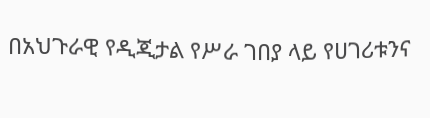በአህጉራዊ የዲጂታል የሥራ ገበያ ላይ የሀገሪቱንና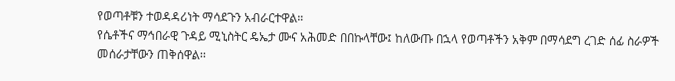የወጣቶቹን ተወዳዳሪነት ማሳደጉን አብራርተዋል።
የሴቶችና ማኅበራዊ ጉዳይ ሚኒስትር ዴኤታ ሙና አሕመድ በበኩላቸው፤ ከለውጡ በኋላ የወጣቶችን አቅም በማሳደግ ረገድ ሰፊ ስራዎች መሰራታቸውን ጠቅሰዋል፡፡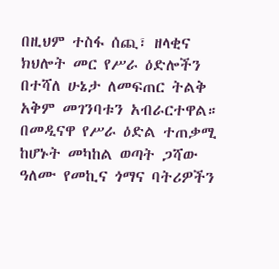በዚህም ተስፋ ሰጪ፣ ዘላቂና ክህሎት መር የሥራ ዕድሎችን በተሻለ ሁኔታ ለመፍጠር ትልቅ አቅም መገንባቱን አብራርተዋል።
በመዲናዋ የሥራ ዕድል ተጠቃሚ ከሆኑት መካከል ወጣት ጋሻው ዓለሙ የመኪና ጎማና ባትሪዎችን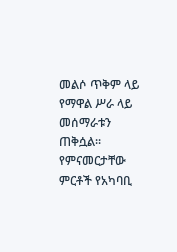መልሶ ጥቅም ላይ የማዋል ሥራ ላይ መሰማራቱን ጠቅሷል፡፡
የምናመርታቸው ምርቶች የአካባቢ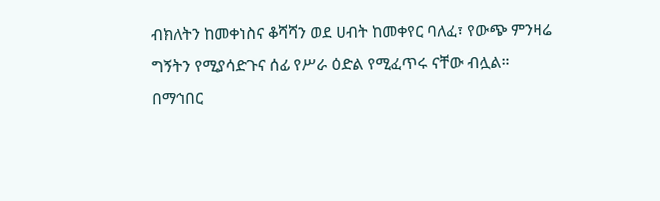ብክለትን ከመቀነስና ቆሻሻን ወደ ሀብት ከመቀየር ባለፈ፣ የውጭ ምንዛሬ ግኝትን የሚያሳድጉና ሰፊ የሥራ ዕድል የሚፈጥሩ ናቸው ብሏል።
በማኅበር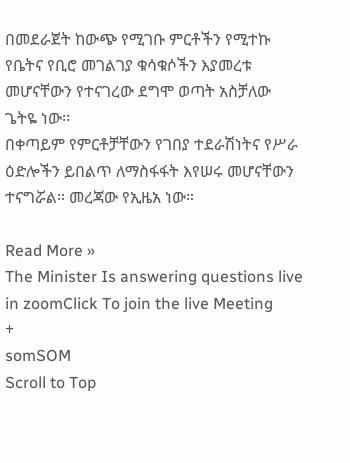በመደራጀት ከውጭ የሚገቡ ምርቶችን የሚተኩ የቤትና የቢሮ መገልገያ ቁሳቁሶችን እያመረቱ መሆናቸውን የተናገረው ደግሞ ወጣት አስቻለው ጌትዬ ነው፡፡
በቀጣይም የምርቶቻቸውን የገበያ ተደራሽነትና የሥራ ዕድሎችን ይበልጥ ለማስፋፋት እየሠሩ መሆናቸውን ተናግሯል። መረጃው የኢዜአ ነው።

Read More »
The Minister Is answering questions live in zoomClick To join the live Meeting
+
somSOM
Scroll to Top